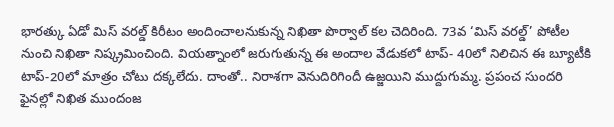భారత్కు ఏడో మిస్ వరల్డ్ కిరీటం అందించాలనుకున్న నిఖితా పొర్వాల్ కల చెదిరింది. 73వ ‘మిస్ వరల్డ్’ పోటీల నుంచి నిఖితా నిష్క్రమించింది. వియత్నాంలో జరుగుతున్న ఈ అందాల వేడుకలో టాప్- 40లో నిలిచిన ఈ బ్యూటీకి టాప్-20లో మాత్రం చోటు దక్కలేదు. దాంతో.. నిరాశగా వెనుదిరిగిందీ ఉజ్జయిని ముద్దుగుమ్మ. ప్రపంచ సుందరి ఫైనల్లో నిఖిత ముందంజ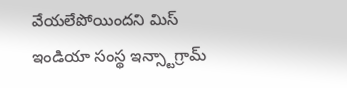వేయలేపోయిందని మిస్ ఇండియా సంస్థ ఇన్స్టాగ్రామ్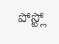పోస్ట్లో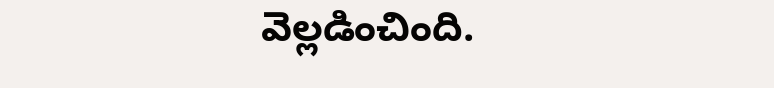వెల్లడించింది.